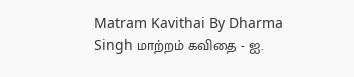Matram Kavithai By Dharma Singh மாற்றம் கவிதை - ஐ.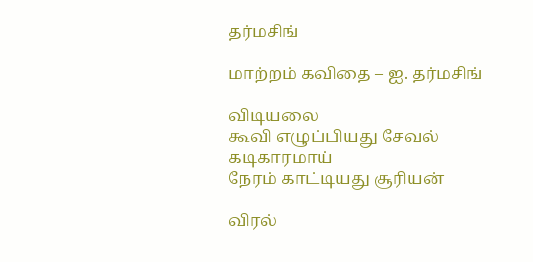தர்மசிங்

மாற்றம் கவிதை – ஐ. தர்மசிங்

விடியலை
கூவி எழுப்பியது சேவல்
கடிகாரமாய்
நேரம் காட்டியது சூரியன்

விரல்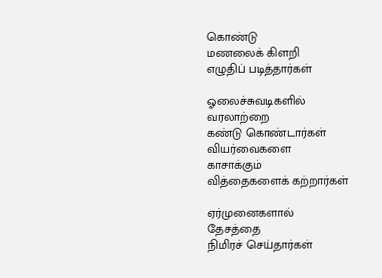கொண்டு
மணலைக் கிளறி
எழுதிப் படித்தார்கள்

ஓலைச்சுவடிகளில்
வரலாற்றை
கண்டு கொண்டார்கள்
வியர்வைகளை
காசாக்கும்
வித்தைகளைக் கற்றார்கள்

ஏர்முனைகளால்
தேசத்தை
நிமிரச் செய்தார்கள்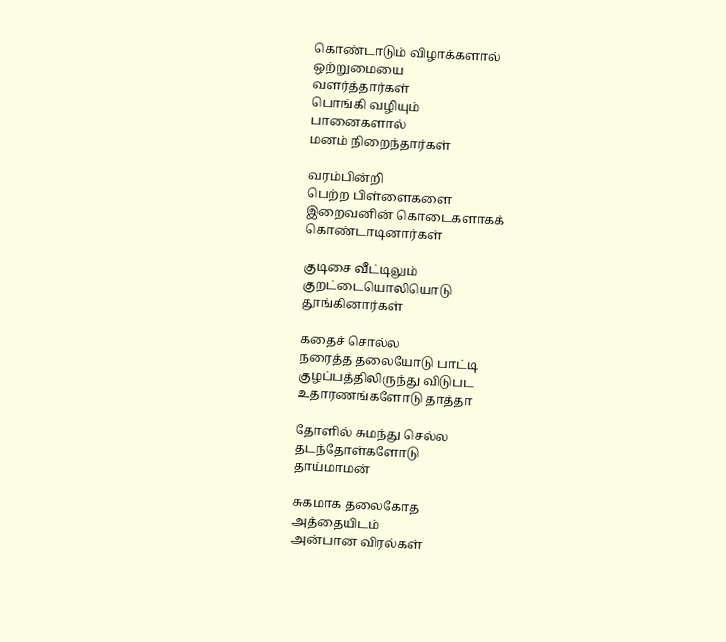கொண்டாடும் விழாக்களால்
ஒற்றுமையை
வளர்த்தார்கள்
பொங்கி வழியும்
பானைகளால்
மனம் நிறைந்தார்கள்

வரம்பின்றி
பெற்ற பிள்ளைகளை
இறைவனின் கொடைகளாகக்
கொண்டாடினார்கள்

குடிசை வீட்டிலும்
குறட்டையொலியொடு
தூங்கினார்கள்

கதைச் சொல்ல
நரைத்த தலையோடு பாட்டி
குழப்பத்திலிருந்து விடுபட
உதாரணங்களோடு தாத்தா

தோளில் சுமந்து செல்ல
தடந்தோள்களோடு
தாய்மாமன்

சுகமாக தலைகோத
அத்தையிடம்
அன்பான விரல்கள்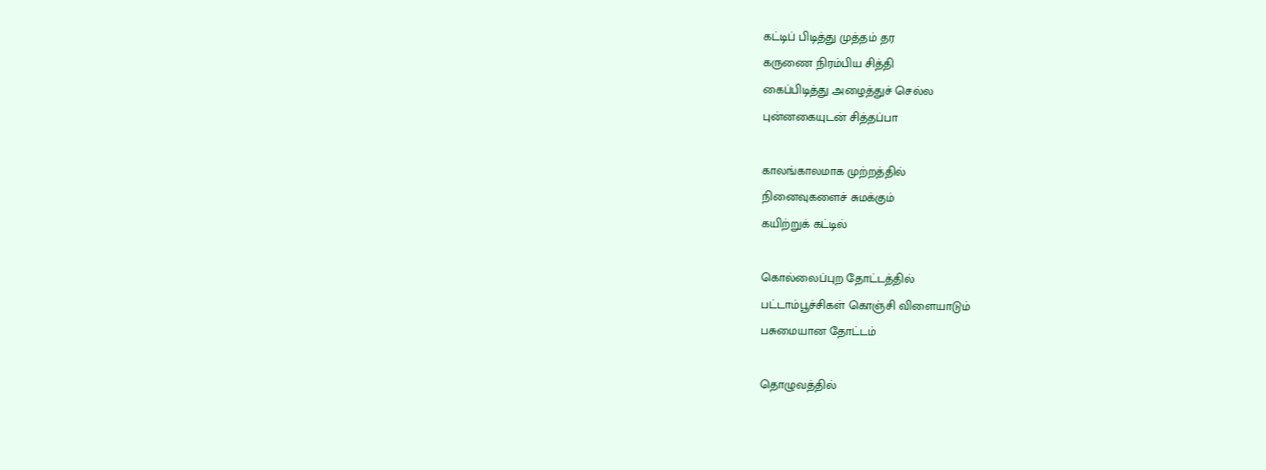கட்டிப் பிடித்து முத்தம் தர
கருணை நிரம்பிய சித்தி
கைப்பிடித்து அழைத்துச் செல்ல
புன்னகையுடன் சித்தப்பா

காலங்காலமாக முற்றத்தில்
நினைவுகளைச் சுமக்கும்
கயிற்றுக் கட்டில்

கொல்லைப்புற தோட்டத்தில்
பட்டாம்பூச்சிகள் கொஞ்சி விளையாடும்
பசுமையான தோட்டம்

தொழுவத்தில்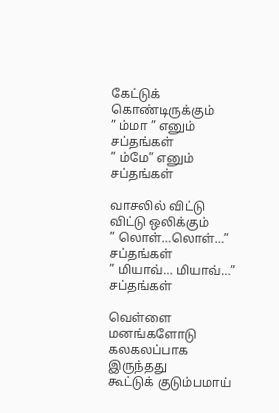கேட்டுக் கொண்டிருக்கும்
” ம்மா ” எனும் சப்தங்கள்
” ம்மே” எனும் சப்தங்கள்

வாசலில் விட்டு விட்டு ஒலிக்கும்
” லொள்…லொள்…” சப்தங்கள்
” மியாவ்… மியாவ்…” சப்தங்கள்

வெள்ளை மனங்களோடு
கலகலப்பாக இருந்தது
கூட்டுக் குடும்பமாய்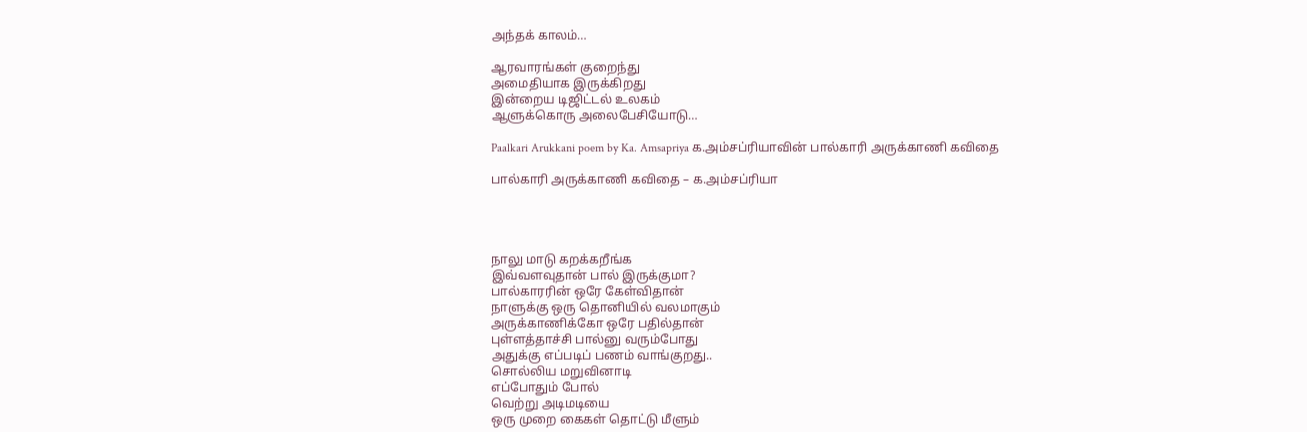அந்தக் காலம்…

ஆரவாரங்கள் குறைந்து
அமைதியாக இருக்கிறது
இன்றைய டிஜிட்டல் உலகம்
ஆளுக்கொரு அலைபேசியோடு…

Paalkari Arukkani poem by Ka. Amsapriya க.அம்சப்ரியாவின் பால்காரி அருக்காணி கவிதை

பால்காரி அருக்காணி கவிதை – க.அம்சப்ரியா




நாலு மாடு கறக்கறீங்க
இவ்வளவுதான் பால் இருக்குமா?
பால்காரரின் ஒரே கேள்விதான்
நாளுக்கு ஒரு தொனியில் வலமாகும்
அருக்காணிக்கோ ஒரே பதில்தான்
புள்ளத்தாச்சி பால்னு வரும்போது
அதுக்கு எப்படிப் பணம் வாங்குறது..
சொல்லிய மறுவினாடி
எப்போதும் போல்
வெற்று அடிமடியை
ஒரு முறை கைகள் தொட்டு மீளும்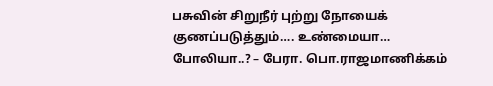பசுவின் சிறுநீர் புற்று நோயைக் குணப்படுத்தும்…. உண்மையா… போலியா..? – பேரா. பொ.ராஜமாணிக்கம்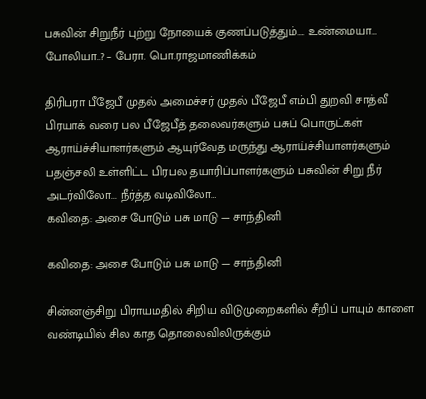பசுவின் சிறுநீர் புற்று நோயைக் குணப்படுத்தும்…. உண்மையா… போலியா..? – பேரா. பொ.ராஜமாணிக்கம்

திரிபரா பீஜேபீ முதல் அமைச்சர் முதல் பீஜேபீ எம்பி துறவி சாத்வீ பிரயாக் வரை பல பீஜேபீத் தலைவர்களும் பசுப் பொருட்கள் ஆராய்ச்சியாளர்களும் ஆயுர்வேத மருந்து ஆராய்ச்சியாளர்களும் பதஞ்சலி உள்ளிட்ட பிரபல தயாரிப்பாளர்களும் பசுவின் சிறு நீர் அடர்விலோ... நீர்த்த வடிவிலோ…
கவிதை: அசை போடும் பசு மாடு — சாந்தினி

கவிதை: அசை போடும் பசு மாடு — சாந்தினி

சின்னஞ்சிறு பிராயமதில் சிறிய விடுமுறைகளில் சீறிப் பாயும் காளை வண்டியில் சில காத தொலைவிலிருக்கும்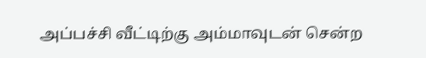அப்பச்சி வீட்டிற்கு அம்மாவுடன் சென்ற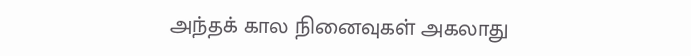அந்தக் கால நினைவுகள் அகலாது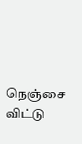நெஞ்சை விட்டு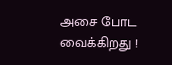அசை போட வைக்கிறது !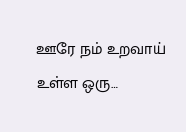ஊரே நம் உறவாய் உள்ள ஒரு…